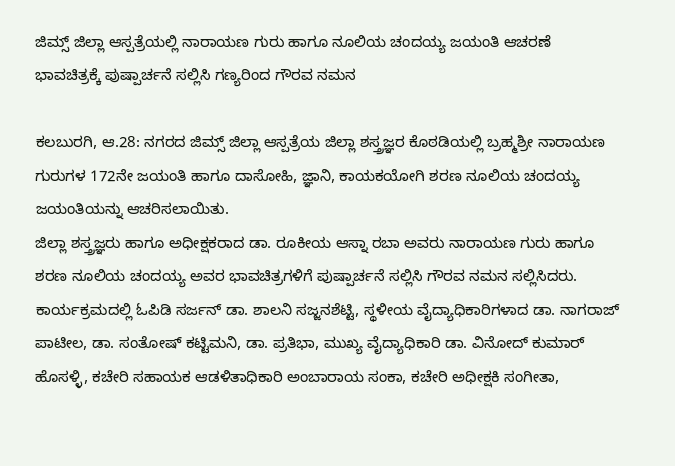ಜಿಮ್ಸ್ ಜಿಲ್ಲಾ ಆಸ್ಪತ್ರೆಯಲ್ಲಿ ನಾರಾಯಣ ಗುರು ಹಾಗೂ ನೂಲಿಯ ಚಂದಯ್ಯ ಜಯಂತಿ ಆಚರಣೆ
ಭಾವಚಿತ್ರಕ್ಕೆ ಪುಷ್ಪಾರ್ಚನೆ ಸಲ್ಲಿಸಿ ಗಣ್ಯರಿಂದ ಗೌರವ ನಮನ

ಕಲಬುರಗಿ, ಆ.28: ನಗರದ ಜಿಮ್ಸ್ ಜಿಲ್ಲಾ ಆಸ್ಪತ್ರೆಯ ಜಿಲ್ಲಾ ಶಸ್ತ್ರಜ್ಞರ ಕೊಠಡಿಯಲ್ಲಿ ಬ್ರಹ್ಮಶ್ರೀ ನಾರಾಯಣ ಗುರುಗಳ 172ನೇ ಜಯಂತಿ ಹಾಗೂ ದಾಸೋಹಿ, ಜ್ಞಾನಿ, ಕಾಯಕಯೋಗಿ ಶರಣ ನೂಲಿಯ ಚಂದಯ್ಯ ಜಯಂತಿಯನ್ನು ಆಚರಿಸಲಾಯಿತು.
ಜಿಲ್ಲಾ ಶಸ್ತ್ರಜ್ಞರು ಹಾಗೂ ಅಧೀಕ್ಷಕರಾದ ಡಾ. ರೂಕೀಯ ಆಸ್ನಾ ರಬಾ ಅವರು ನಾರಾಯಣ ಗುರು ಹಾಗೂ ಶರಣ ನೂಲಿಯ ಚಂದಯ್ಯ ಅವರ ಭಾವಚಿತ್ರಗಳಿಗೆ ಪುಷ್ಪಾರ್ಚನೆ ಸಲ್ಲಿಸಿ ಗೌರವ ನಮನ ಸಲ್ಲಿಸಿದರು.
ಕಾರ್ಯಕ್ರಮದಲ್ಲಿ ಓಪಿಡಿ ಸರ್ಜನ್ ಡಾ. ಶಾಲನಿ ಸಜ್ಜನಶೆಟ್ಟಿ, ಸ್ಥಳೀಯ ವೈದ್ಯಾಧಿಕಾರಿಗಳಾದ ಡಾ. ನಾಗರಾಜ್ ಪಾಟೀಲ, ಡಾ. ಸಂತೋಷ್ ಕಟ್ಟಿಮನಿ, ಡಾ. ಪ್ರತಿಭಾ, ಮುಖ್ಯ ವೈದ್ಯಾಧಿಕಾರಿ ಡಾ. ವಿನೋದ್ ಕುಮಾರ್ ಹೊಸಳ್ಳಿ, ಕಚೇರಿ ಸಹಾಯಕ ಆಡಳಿತಾಧಿಕಾರಿ ಅಂಬಾರಾಯ ಸಂಕಾ, ಕಚೇರಿ ಅಧೀಕ್ಷಕಿ ಸಂಗೀತಾ,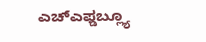ಎಚ್ಎಫ್ಡಬ್ಲ್ಯೂ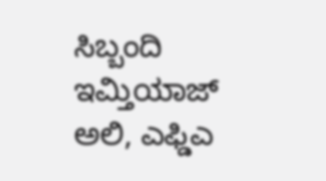ಸಿಬ್ಬಂದಿ ಇಮ್ತಿಯಾಜ್ ಅಲಿ, ಎಫ್ಡಿಎ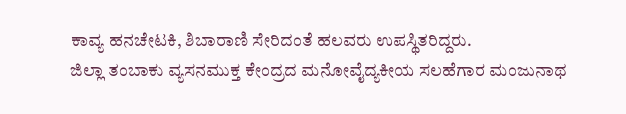ಕಾವ್ಯ ಹನಚೇಟಕಿ, ಶಿಬಾರಾಣಿ ಸೇರಿದಂತೆ ಹಲವರು ಉಪಸ್ಥಿತರಿದ್ದರು.
ಜಿಲ್ಲಾ ತಂಬಾಕು ವ್ಯಸನಮುಕ್ತ ಕೇಂದ್ರದ ಮನೋವೈದ್ಯಕೀಯ ಸಲಹೆಗಾರ ಮಂಜುನಾಥ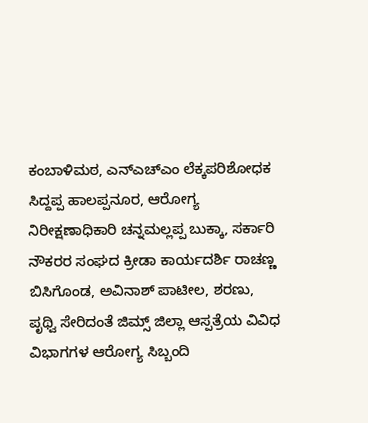ಕಂಬಾಳಿಮಠ, ಎನ್ಎಚ್ಎಂ ಲೆಕ್ಕಪರಿಶೋಧಕ ಸಿದ್ದಪ್ಪ ಹಾಲಪ್ಪನೂರ, ಆರೋಗ್ಯ ನಿರೀಕ್ಷಣಾಧಿಕಾರಿ ಚನ್ನಮಲ್ಲಪ್ಪ ಬುಕ್ಕಾ, ಸರ್ಕಾರಿ ನೌಕರರ ಸಂಘದ ಕ್ರೀಡಾ ಕಾರ್ಯದರ್ಶಿ ರಾಚಣ್ಣ ಬಿಸಿಗೊಂಡ, ಅವಿನಾಶ್ ಪಾಟೀಲ, ಶರಣು, ಪೃಥ್ವಿ ಸೇರಿದಂತೆ ಜಿಮ್ಸ್ ಜಿಲ್ಲಾ ಆಸ್ಪತ್ರೆಯ ವಿವಿಧ ವಿಭಾಗಗಳ ಆರೋಗ್ಯ ಸಿಬ್ಬಂದಿ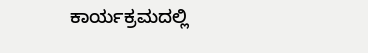ಕಾರ್ಯಕ್ರಮದಲ್ಲಿ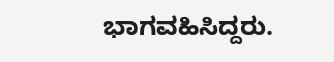ಭಾಗವಹಿಸಿದ್ದರು.